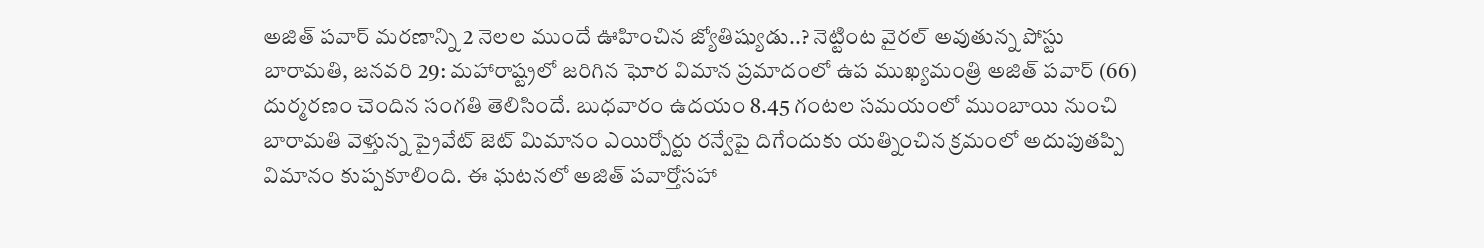అజిత్ పవార్ మరణాన్ని 2 నెలల ముందే ఊహించిన జ్యోతిష్యుడు..? నెట్టింట వైరల్ అవుతున్న పోస్టు
బారామతి, జనవరి 29: మహారాష్ట్రలో జరిగిన ఘోర విమాన ప్రమాదంలో ఉప ముఖ్యమంత్రి అజిత్ పవార్ (66) దుర్మరణం చెందిన సంగతి తెలిసిందే. బుధవారం ఉదయం 8.45 గంటల సమయంలో ముంబాయి నుంచి బారామతి వెళ్తున్న ప్రైవేట్ జెట్ మిమానం ఎయిర్పోర్టు రన్వేపై దిగేందుకు యత్నించిన క్రమంలో అదుపుతప్పి విమానం కుప్పకూలింది. ఈ ఘటనలో అజిత్ పవార్తోసహా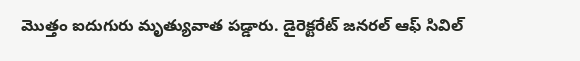మొత్తం ఐదుగురు మృత్యువాత పడ్డారు. డైరెక్టరేట్ జనరల్ ఆఫ్ సివిల్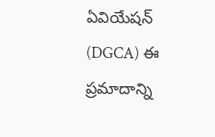ఏవియేషన్ (DGCA) ఈ ప్రమాదాన్ని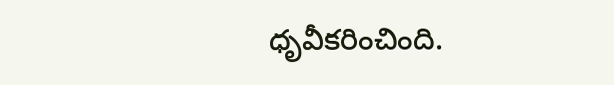ధృవీకరించింది.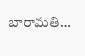బారామతి…